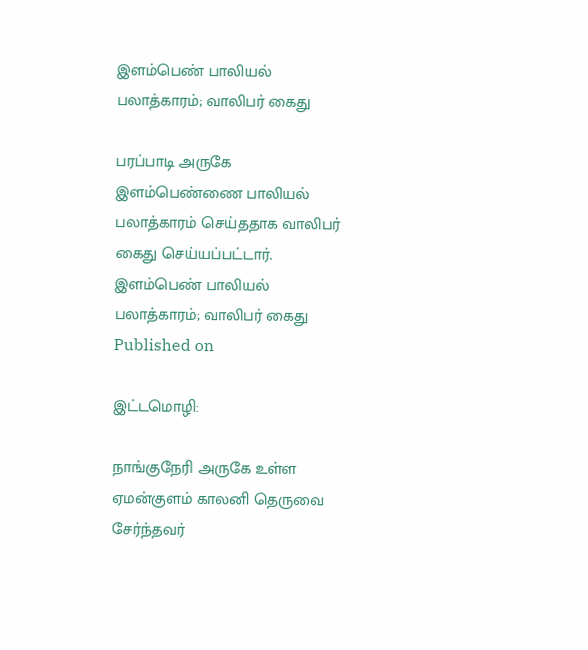இளம்பெண் பாலியல் பலாத்காரம்; வாலிபர் கைது

பரப்பாடி அருகே இளம்பெண்ணை பாலியல் பலாத்காரம் செய்ததாக வாலிபர் கைது செய்யப்பட்டார்.
இளம்பெண் பாலியல் பலாத்காரம்; வாலிபர் கைது
Published on

இட்டமொழி:

நாங்குநேரி அருகே உள்ள ஏமன்குளம் காலனி தெருவை சேர்ந்தவர்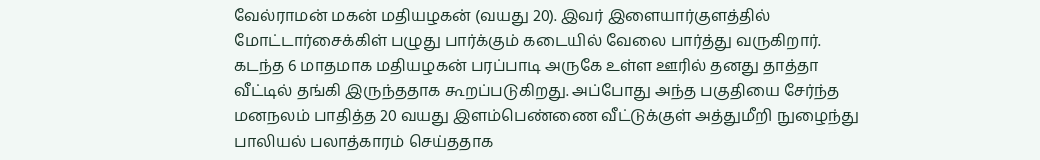வேல்ராமன் மகன் மதியழகன் (வயது 20). இவர் இளையார்குளத்தில் மோட்டார்சைக்கிள் பழுது பார்க்கும் கடையில் வேலை பார்த்து வருகிறார். கடந்த 6 மாதமாக மதியழகன் பரப்பாடி அருகே உள்ள ஊரில் தனது தாத்தா வீட்டில் தங்கி இருந்ததாக கூறப்படுகிறது. அப்போது அந்த பகுதியை சேர்ந்த மனநலம் பாதித்த 20 வயது இளம்பெண்ணை வீட்டுக்குள் அத்துமீறி நுழைந்து பாலியல் பலாத்காரம் செய்ததாக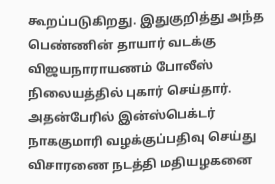கூறப்படுகிறது. இதுகுறித்து அந்த பெண்ணின் தாயார் வடக்கு விஜயநாராயணம் போலீஸ் நிலையத்தில் புகார் செய்தார். அதன்பேரில் இன்ஸ்பெக்டர் நாககுமாரி வழக்குப்பதிவு செய்து விசாரணை நடத்தி மதியழகனை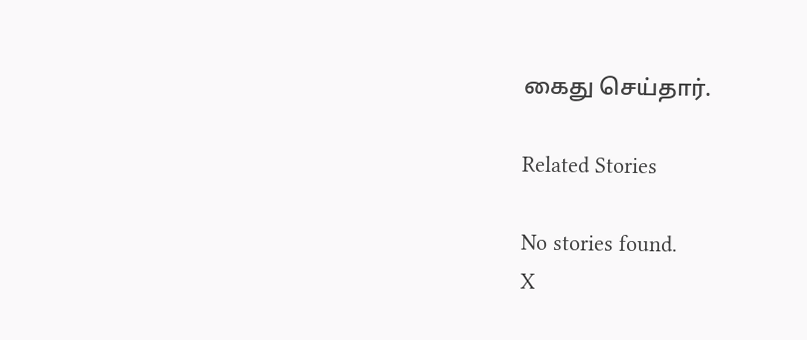கைது செய்தார்.

Related Stories

No stories found.
X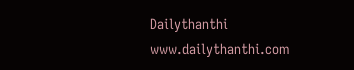Dailythanthi
www.dailythanthi.com